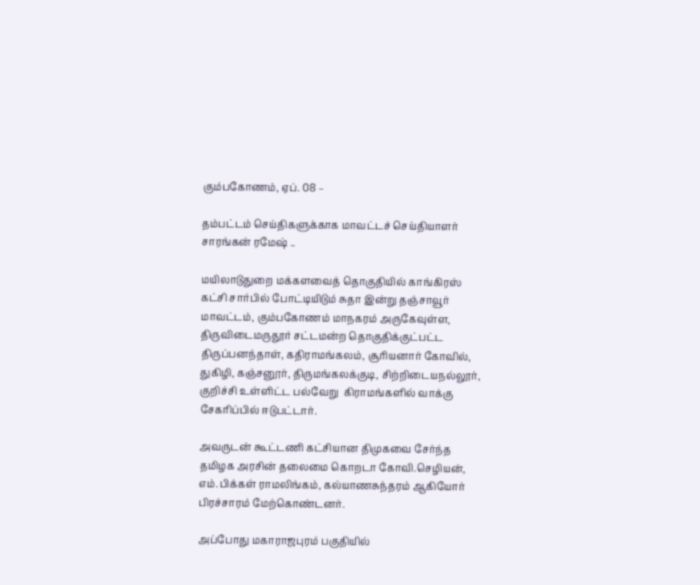கும்பகோணம், ஏப். 08 –

தம்பட்டம் செய்திகளுக்காக மாவட்டச் செய்தியாளர் சாரங்கன் ரமேஷ் ..

மயிலாடுதுறை மக்களவைத் தொகுதியில் காங்கிரஸ் கட்சி சார்பில் போட்டியிடும் சுதா இன்று தஞ்சாவூர் மாவட்டம், கும்பகோணம் மாநகரம் அருகேவுள்ள, திருவிடைமருதூர் சட்டமன்ற தொகுதிக்குட்பட்ட திருப்பனந்தாள், கதிராமங்கலம், சூரியனார் கோவில், துகிழி, கஞ்சனூர், திருமங்கலக்குடி, சிற்றிடையநல்லூர்,  குறிச்சி உள்ளிட்ட பல்வேறு  கிராமங்களில் வாக்கு சேகரிப்பில் ஈடுபட்டார்.

அவருடன் கூட்டணி கட்சியான திமுகவை சேர்ந்த தமிழக அரசின் தலைமை கொறடா கோவி.செழியன், எம்.பிக்கள் ராமலிங்கம், கல்யாணசுந்தரம் ஆகியோர் பிரச்சாரம் மேற்கொண்டனர்.

அப்போது மகாராஜபுரம் பகுதியில்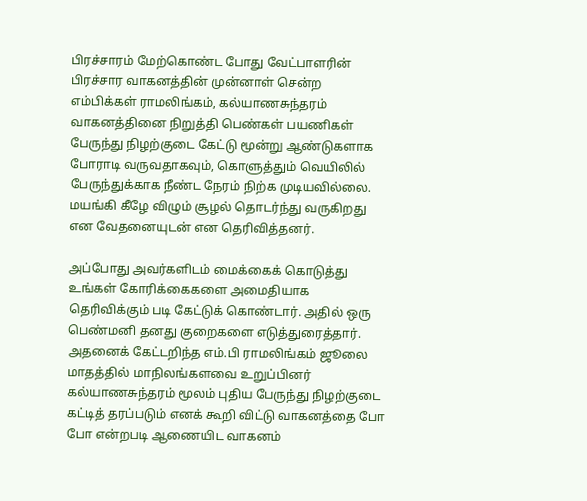பிரச்சாரம் மேற்கொண்ட போது வேட்பாளரின் பிரச்சார வாகனத்தின் முன்னாள் சென்ற எம்பிக்கள் ராமலிங்கம், கல்யாணசுந்தரம் வாகனத்தினை நிறுத்தி பெண்கள் பயணிகள் பேருந்து நிழற்குடை கேட்டு மூன்று ஆண்டுகளாக போராடி வருவதாகவும், கொளுத்தும் வெயிலில் பேருந்துக்காக நீண்ட நேரம் நிற்க முடியவில்லை. மயங்கி கீழே விழும் சூழல் தொடர்ந்து வருகிறது என வேதனையுடன் என தெரிவித்தனர்.

அப்போது அவர்களிடம் மைக்கைக் கொடுத்து உங்கள் கோரிக்கைகளை அமைதியாக தெரிவிக்கும் படி கேட்டுக் கொண்டார். அதில் ஒரு பெண்மனி தனது குறைகளை எடுத்துரைத்தார். அதனைக் கேட்டறிந்த எம்.பி ராமலிங்கம் ஜூலை மாதத்தில் மாநிலங்களவை உறுப்பினர் கல்யாணசுந்தரம் மூலம் புதிய பேருந்து நிழற்குடை கட்டித் தரப்படும் எனக் கூறி விட்டு வாகனத்தை போ போ என்றபடி ஆணையிட வாகனம்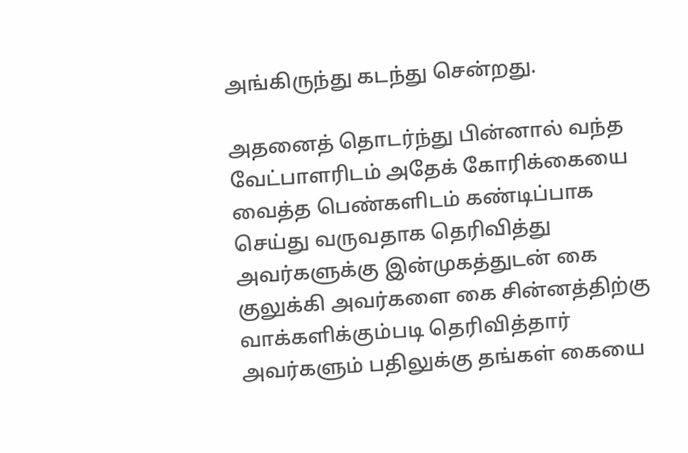அங்கிருந்து கடந்து சென்றது.

அதனைத் தொடர்ந்து பின்னால் வந்த வேட்பாளரிடம் அதேக் கோரிக்கையை வைத்த பெண்களிடம் கண்டிப்பாக செய்து வருவதாக தெரிவித்து அவர்களுக்கு இன்முகத்துடன் கை குலுக்கி அவர்களை கை சின்னத்திற்கு வாக்களிக்கும்படி தெரிவித்தார் அவர்களும் பதிலுக்கு தங்கள் கையை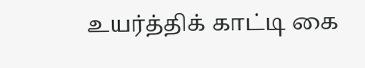உயர்த்திக் காட்டி கை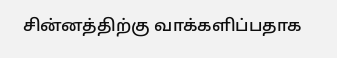சின்னத்திற்கு வாக்களிப்பதாக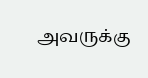அவருக்கு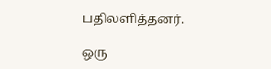பதிலளித்தனர்.

ஒரு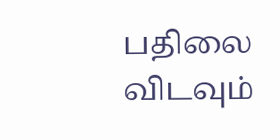பதிலை விடவும்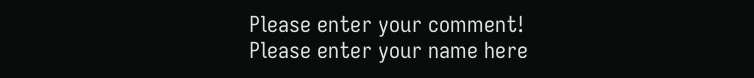Please enter your comment!
Please enter your name here